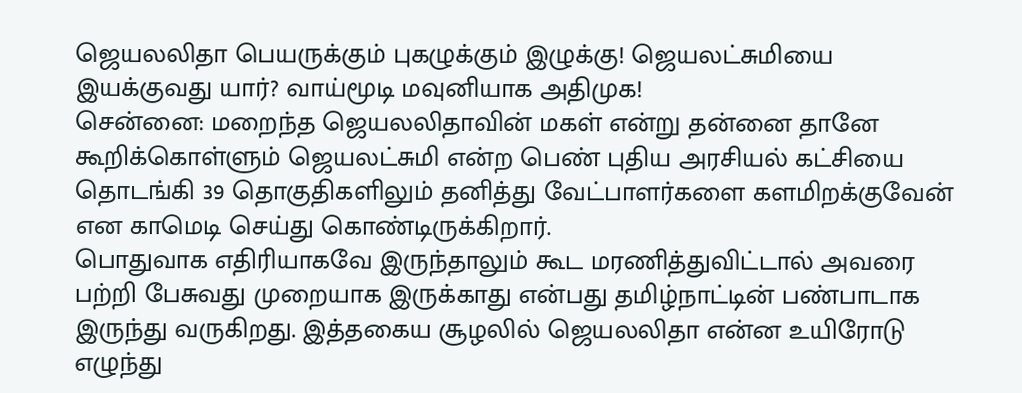ஜெயலலிதா பெயருக்கும் புகழுக்கும் இழுக்கு! ஜெயலட்சுமியை இயக்குவது யார்? வாய்மூடி மவுனியாக அதிமுக!
சென்னை: மறைந்த ஜெயலலிதாவின் மகள் என்று தன்னை தானே கூறிக்கொள்ளும் ஜெயலட்சுமி என்ற பெண் புதிய அரசியல் கட்சியை தொடங்கி 39 தொகுதிகளிலும் தனித்து வேட்பாளர்களை களமிறக்குவேன் என காமெடி செய்து கொண்டிருக்கிறார்.
பொதுவாக எதிரியாகவே இருந்தாலும் கூட மரணித்துவிட்டால் அவரை பற்றி பேசுவது முறையாக இருக்காது என்பது தமிழ்நாட்டின் பண்பாடாக இருந்து வருகிறது. இத்தகைய சூழலில் ஜெயலலிதா என்ன உயிரோடு எழுந்து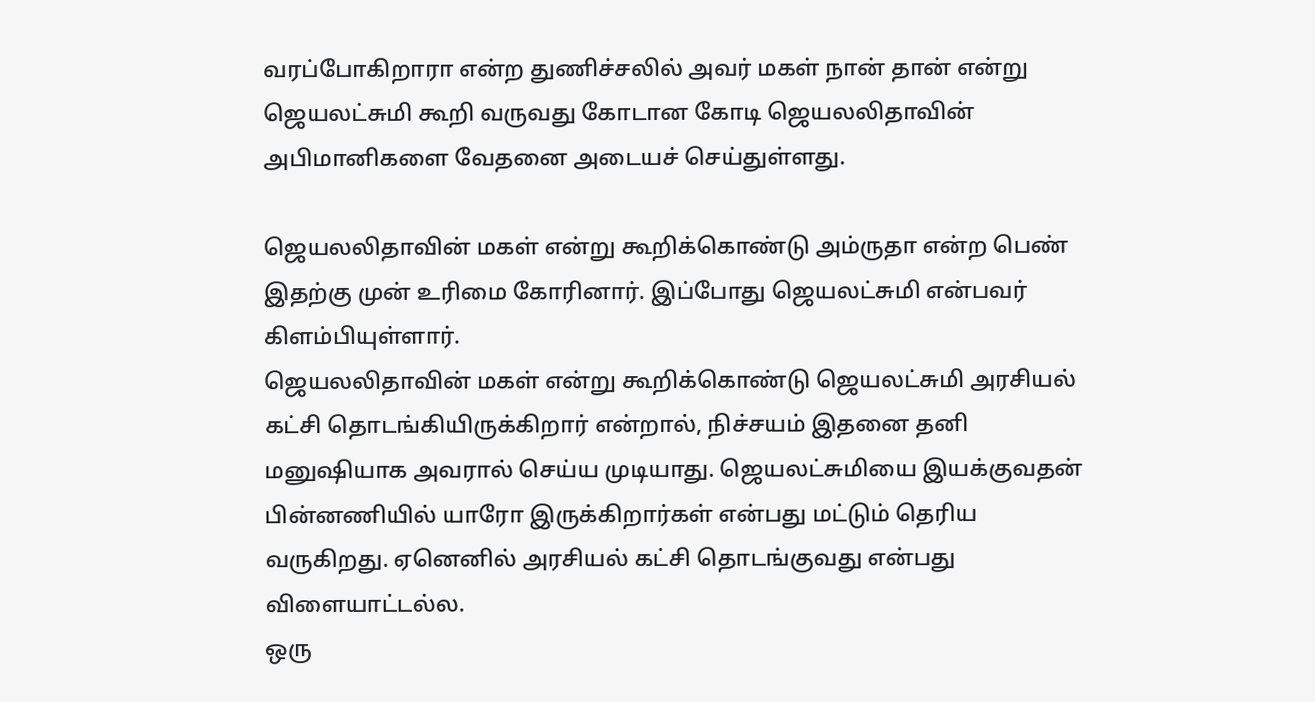வரப்போகிறாரா என்ற துணிச்சலில் அவர் மகள் நான் தான் என்று ஜெயலட்சுமி கூறி வருவது கோடான கோடி ஜெயலலிதாவின் அபிமானிகளை வேதனை அடையச் செய்துள்ளது.

ஜெயலலிதாவின் மகள் என்று கூறிக்கொண்டு அம்ருதா என்ற பெண் இதற்கு முன் உரிமை கோரினார். இப்போது ஜெயலட்சுமி என்பவர் கிளம்பியுள்ளார்.
ஜெயலலிதாவின் மகள் என்று கூறிக்கொண்டு ஜெயலட்சுமி அரசியல் கட்சி தொடங்கியிருக்கிறார் என்றால், நிச்சயம் இதனை தனி மனுஷியாக அவரால் செய்ய முடியாது. ஜெயலட்சுமியை இயக்குவதன் பின்னணியில் யாரோ இருக்கிறார்கள் என்பது மட்டும் தெரிய வருகிறது. ஏனெனில் அரசியல் கட்சி தொடங்குவது என்பது விளையாட்டல்ல.
ஒரு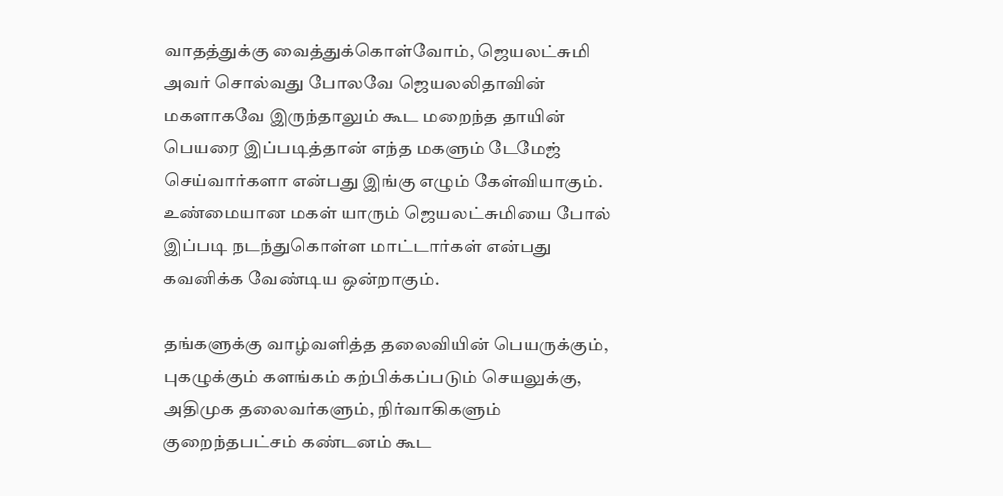வாதத்துக்கு வைத்துக்கொள்வோம், ஜெயலட்சுமி அவர் சொல்வது போலவே ஜெயலலிதாவின் மகளாகவே இருந்தாலும் கூட மறைந்த தாயின் பெயரை இப்படித்தான் எந்த மகளும் டேமேஜ் செய்வார்களா என்பது இங்கு எழும் கேள்வியாகும். உண்மையான மகள் யாரும் ஜெயலட்சுமியை போல் இப்படி நடந்துகொள்ள மாட்டார்கள் என்பது கவனிக்க வேண்டிய ஒன்றாகும்.

தங்களுக்கு வாழ்வளித்த தலைவியின் பெயருக்கும், புகழுக்கும் களங்கம் கற்பிக்கப்படும் செயலுக்கு, அதிமுக தலைவர்களும், நிர்வாகிகளும் குறைந்தபட்சம் கண்டனம் கூட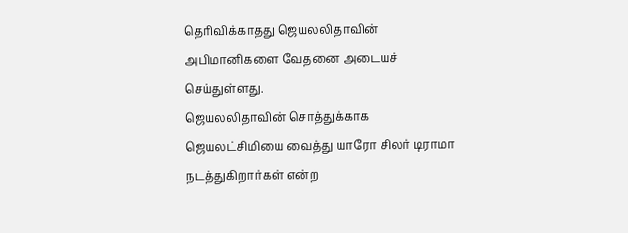தெரிவிக்காதது ஜெயலலிதாவின் அபிமானிகளை வேதனை அடையச் செய்துள்ளது.
ஜெயலலிதாவின் சொத்துக்காக ஜெயலட்சிமியை வைத்து யாரோ சிலர் டிராமா நடத்துகிறார்கள் என்ற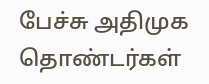பேச்சு அதிமுக தொண்டர்கள்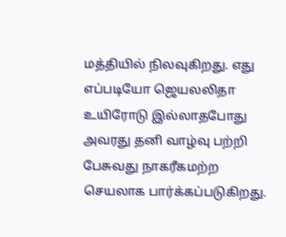மத்தியில் நிலவுகிறது. எது எப்படியோ ஜெயலலிதா உயிரோடு இல்லாதபோது அவரது தனி வாழ்வு பற்றி பேசுவது நாகரீகமற்ற செயலாக பார்க்கப்படுகிறது.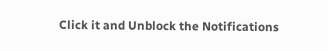Click it and Unblock the Notifications